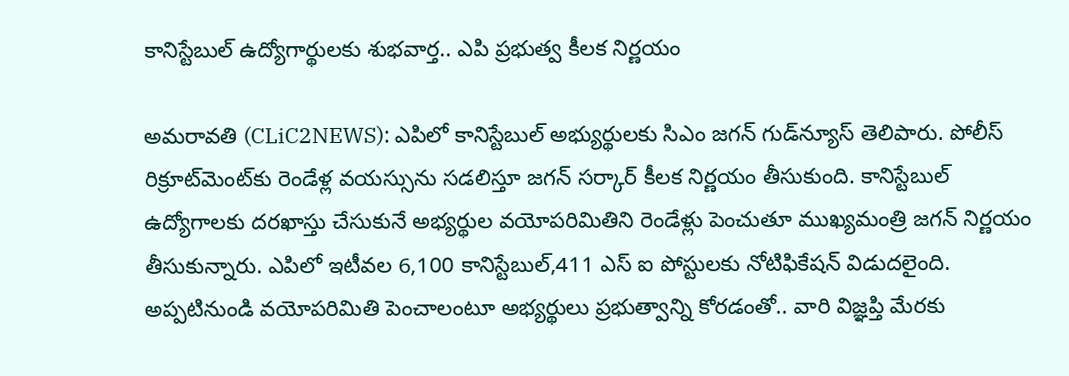కానిస్టేబుల్ ఉద్యోగార్థుల‌కు శుభ‌వార్త.. ఎపి ప్ర‌భుత్వ కీల‌క నిర్ణ‌యం

అమ‌రావ‌తి (CLiC2NEWS): ఎపిలో కానిస్టేబుల్ అభ్యుర్థుల‌కు సిఎం జ‌గ‌న్ గుడ్‌న్యూస్ తెలిపారు. పోలీస్ రిక్రూట్‌మెంట్‌కు రెండేళ్ల వ‌య‌స్సును స‌డ‌లిస్తూ జ‌గ‌న్ స‌ర్కార్ కీల‌క నిర్ణ‌యం తీసుకుంది. కానిస్టేబుల్ ఉద్యోగాల‌కు ద‌ర‌ఖాస్తు చేసుకునే అభ్య‌ర్థుల వ‌యోప‌రిమితిని రెండేళ్లు పెంచుతూ ముఖ్యమంత్రి జ‌గ‌న్ నిర్ణ‌యం తీసుకున్నారు. ఎపిలో ఇటీవ‌ల‌ 6,100 కానిస్టేబుల్‌,411 ఎస్ ఐ పోస్టుల‌కు నోటిఫికేష‌న్ విడుద‌లైంది. అప్ప‌టినుండి వ‌యోప‌రిమితి పెంచాలంటూ అభ్య‌ర్థులు ప్ర‌భుత్వాన్ని కోర‌డంతో.. వారి విజ్ఞ‌ప్తి మేర‌కు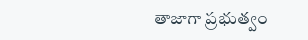తాజాగా ప్ర‌భుత్వం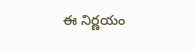ఈ నిర్ణ‌యం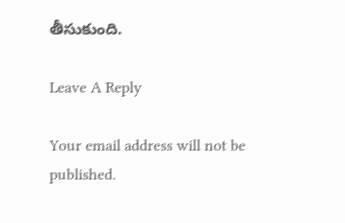తీసుకుంది.

Leave A Reply

Your email address will not be published.